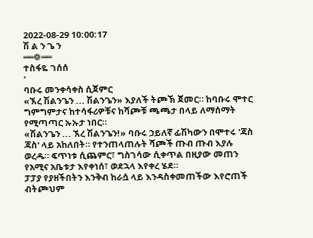2022-08-29 10:00:17
ሽ ል ን ጌ ን
══❁══
ተስፋዬ ገሰሰ
'
ባቡሩ መንቀሳቀስ ሲጀምር
«ኧረ ሽልንጌን ... ሽልንጌን» እያለች ትጮኽ ጀመር። ከባቡሩ ሞተር ግምግምታና ከተሳፋሪዎቹና ከሻጮቹ ጫጫታ በላይ ለማሰማት የሚጣጣር ኡኡታ ነበር።
«ሽልንጌን ... ኧረ ሽልንጌን!» ባቡሩ ኃይለኛ ፊሽካውን በሞተሩ 'ጃስ ጃስ' ላይ አከለበት። የተንጠላጠሉት ሻጮች ጡብ ጡብ እያሉ ወረዱ። ፍጥነቱ ሲጨምር፣ ግስገሳው ሲቀጥል በዚያው መጠን የአሚና አቤቱታ እየቀነሰ፣ ወደኋላ እየቀረ ሄደ።
ፓፓያ የያዘችበትን እንቅብ ከራሷ ላይ እንዳስቀመጠችው እየሮጠች ብትጮህም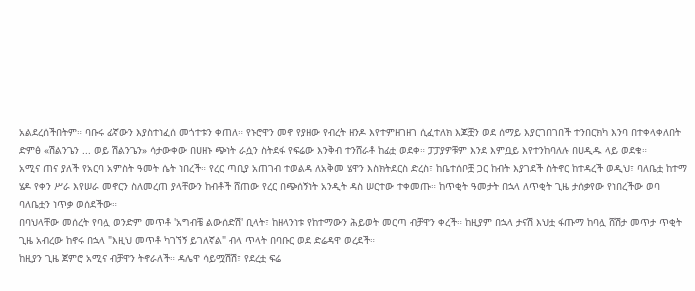አልደረሰችበትም። ባቡሩ ፊኛውን እያስተነፈሰ መጎተቱን ቀጠለ። የኑሮዋን መኖ የያዘው የብረት ዘንዶ እየተምዘገዘገ ሲፈተለክ እጆቿን ወደ ሰማይ እያርገበገበች ተንበርክካ እንባ በተቀላቀለበት ድምፅ «ሽልንጌን ... ወይ ሽልንጌን» ሳታውቀው በሀዘኑ ጭነት ራሷን ስትደፋ የፍሬው እንቅብ ተንሸራቶ ከፊቷ ወደቀ። ፓፓያዎቹም እንደ እምቧይ እየተንከባለሉ በሀዲዱ ላይ ወደቁ።
አሚና ጠና ያለች የአርባ አምስት ዓመት ሴት ነበረች። የረር ጣቢያ አጠገብ ተወልዳ ለአቅመ ሄዋን እስክትደርስ ድረስ፣ ከቤተሰቦቿ ጋር ከብት እያገደች ስትኖር ከተዳረች ወዲህ፣ ባለቤቷ ከተማ ሄዶ የቀን ሥራ እየሠራ መኖርን ስለመረጠ ያላቸውን ከብቶች ሸጠው የረር በጭሰኝነት አንዲት ዳስ ሠርተው ተቀመጡ። ከጥቂት ዓመታት በኋላ ለጥቂት ጊዜ ታሰቃየው የነበረችው ወባ ባለቤቷን ነጥቃ ወሰደችው።
በባህላቸው መሰረት የባሏ ወንድም መጥቶ 'አግብቼ ልውሰድሽ' ቢላት፣ ከዘላንነቱ የከተማውን ሕይወት መርጣ ብቻዋን ቀረች። ከዚያም በኋላ ታናሽ እህቷ ፋጡማ ከባሏ ሸሽታ መጥታ ጥቂት ጊዜ አብረው ከኖሩ በኋላ "እዚህ መጥቶ ካገኘኝ ይገለኛል" ብላ ጥላት በባቡር ወደ ድሬዳዋ ወረደች።
ከዚያን ጊዜ ጀምሮ አሚና ብቻዋን ትኖራለች። ዳሌዋ ሳይሟሽሽ፣ የደረቷ ፍሬ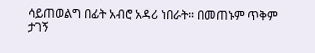ሳይጠወልግ በፊት አብሮ አዳሪ ነበራት። በመጠኑም ጥቅም ታገኝ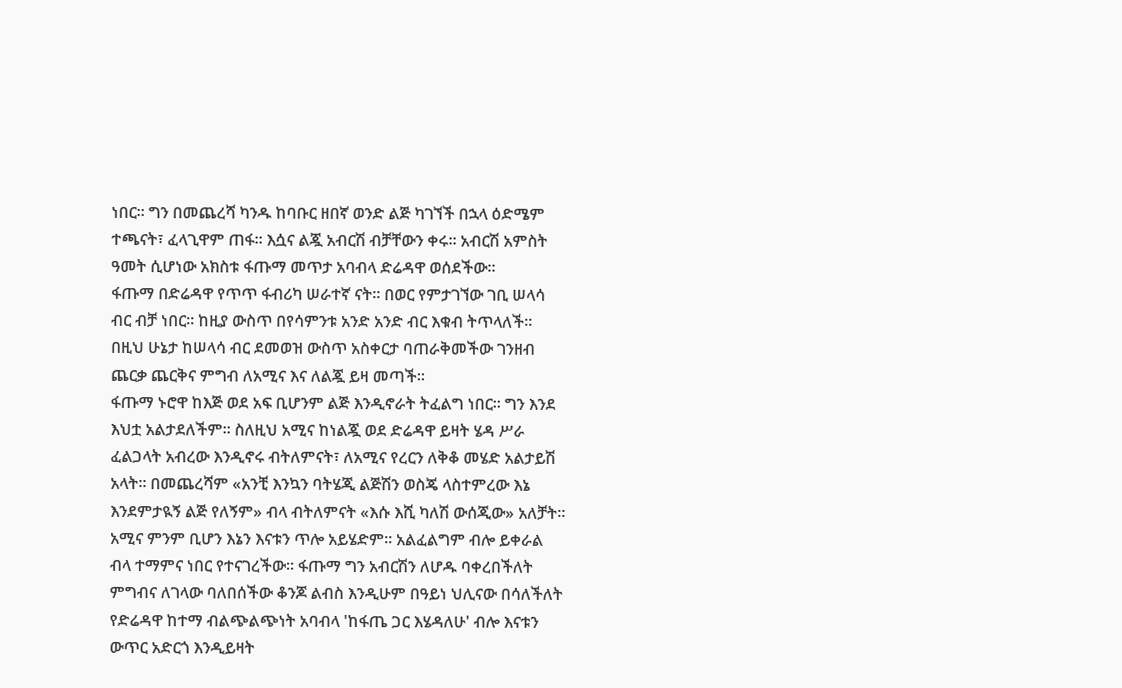ነበር። ግን በመጨረሻ ካንዱ ከባቡር ዘበኛ ወንድ ልጅ ካገኘች በኋላ ዕድሜም ተጫናት፣ ፈላጊዋም ጠፋ። እሷና ልጇ አብርሽ ብቻቸውን ቀሩ። አብርሽ አምስት ዓመት ሲሆነው አክስቱ ፋጡማ መጥታ አባብላ ድሬዳዋ ወሰደችው።
ፋጡማ በድሬዳዋ የጥጥ ፋብሪካ ሠራተኛ ናት። በወር የምታገኘው ገቢ ሠላሳ ብር ብቻ ነበር። ከዚያ ውስጥ በየሳምንቱ አንድ አንድ ብር እቁብ ትጥላለች። በዚህ ሁኔታ ከሠላሳ ብር ደመወዝ ውስጥ አስቀርታ ባጠራቅመችው ገንዘብ ጨርቃ ጨርቅና ምግብ ለአሚና እና ለልጇ ይዛ መጣች።
ፋጡማ ኑሮዋ ከእጅ ወደ አፍ ቢሆንም ልጅ እንዲኖራት ትፈልግ ነበር። ግን እንደ እህቷ አልታደለችም። ስለዚህ አሚና ከነልጇ ወደ ድሬዳዋ ይዛት ሄዳ ሥራ ፈልጋላት አብረው እንዲኖሩ ብትለምናት፣ ለአሚና የረርን ለቅቆ መሄድ አልታይሽ አላት። በመጨረሻም «አንቺ እንኳን ባትሄጂ ልጅሽን ወስጄ ላስተምረው እኔ እንደምታዪኝ ልጅ የለኝም» ብላ ብትለምናት «እሱ እሺ ካለሽ ውሰጂው» አለቻት።
አሚና ምንም ቢሆን እኔን እናቱን ጥሎ አይሄድም። አልፈልግም ብሎ ይቀራል ብላ ተማምና ነበር የተናገረችው። ፋጡማ ግን አብርሽን ለሆዱ ባቀረበችለት ምግብና ለገላው ባለበሰችው ቆንጆ ልብስ እንዲሁም በዓይነ ህሊናው በሳለችለት የድሬዳዋ ከተማ ብልጭልጭነት አባብላ 'ከፋጤ ጋር እሄዳለሁ' ብሎ እናቱን ውጥር አድርጎ እንዲይዛት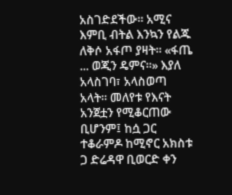አስገድደችው። አሚና እምቢ ብትል እንኳን የልጁ ለቅሶ አፋጦ ያዛት። «ፋጤ ... ወጂን ዴምና።» እያለ አላስገባ፣ አላስወጣ አላት። መለየቱ የእናት አንጀቷን የሚቆርጠው ቢሆንም፤ ከሷ ጋር ተቆራምዶ ከሚኖር አክስቱ ጋ ድሬዳዋ ቢወርድ ቀን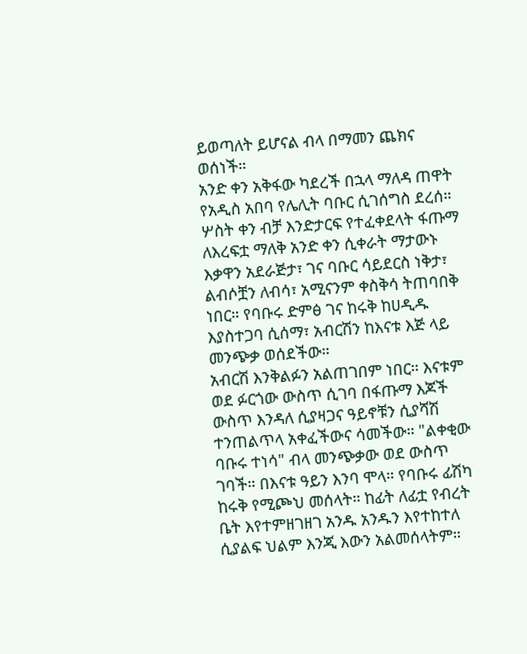ይወጣለት ይሆናል ብላ በማመን ጨክና ወሰነች።
አንድ ቀን አቅፋው ካደረች በኋላ ማለዳ ጠዋት የአዲስ አበባ የሌሊት ባቡር ሲገሰግስ ደረሰ። ሦስት ቀን ብቻ እንድታርፍ የተፈቀደላት ፋጡማ ለእረፍቷ ማለቅ አንድ ቀን ሲቀራት ማታውኑ እቃዋን አደራጅታ፣ ገና ባቡር ሳይደርስ ነቅታ፣ ልብሶቿን ለብሳ፣ አሚናንም ቀስቅሳ ትጠባበቅ ነበር። የባቡሩ ድምፅ ገና ከሩቅ ከሀዲዱ እያስተጋባ ሲሰማ፣ አብርሽን ከእናቱ እጅ ላይ መንጭቃ ወሰደችው።
አብርሽ እንቅልፉን አልጠገበም ነበር። እናቱም ወደ ፉርጎው ውስጥ ሲገባ በፋጡማ እጆች ውስጥ እንዳለ ሲያዛጋና ዓይኖቹን ሲያሻሽ ተንጠልጥላ አቀፈችውና ሳመችው። "ልቀቂው ባቡሩ ተነሳ" ብላ መንጭቃው ወደ ውስጥ ገባች። በእናቱ ዓይን እንባ ሞላ። የባቡሩ ፊሽካ ከሩቅ የሚጮህ መሰላት። ከፊት ለፊቷ የብረት ቤት እየተምዘገዘገ አንዱ አንዱን እየተከተለ ሲያልፍ ህልም እንጂ እውን አልመሰላትም።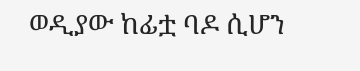ወዲያው ከፊቷ ባዶ ሲሆን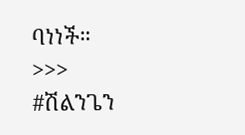ባነነች።
>>>
#ሽልንጌን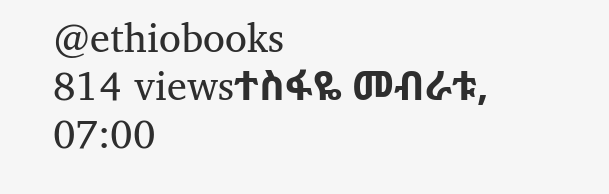@ethiobooks
814 viewsተስፋዬ መብራቱ, 07:00